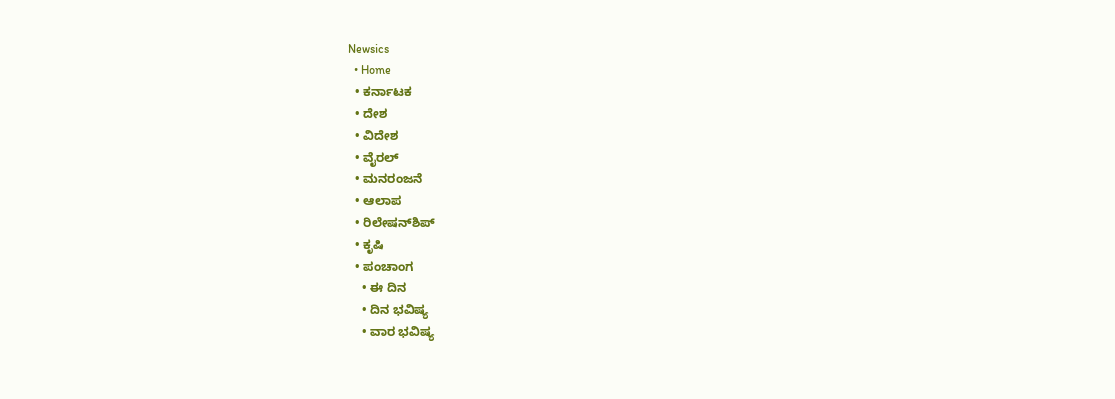Newsics
  • Home
  • ಕರ್ನಾಟಕ
  • ದೇಶ
  • ವಿದೇಶ
  • ವೈರಲ್
  • ಮನರಂಜನೆ
  • ಆಲಾಪ
  • ರಿಲೇಷನ್‌ಶಿಪ್
  • ಕೃಷಿ
  • ಪಂಚಾಂಗ
    • ಈ ದಿನ
    • ದಿನ ಭವಿಷ್ಯ
    • ವಾರ ಭವಿಷ್ಯ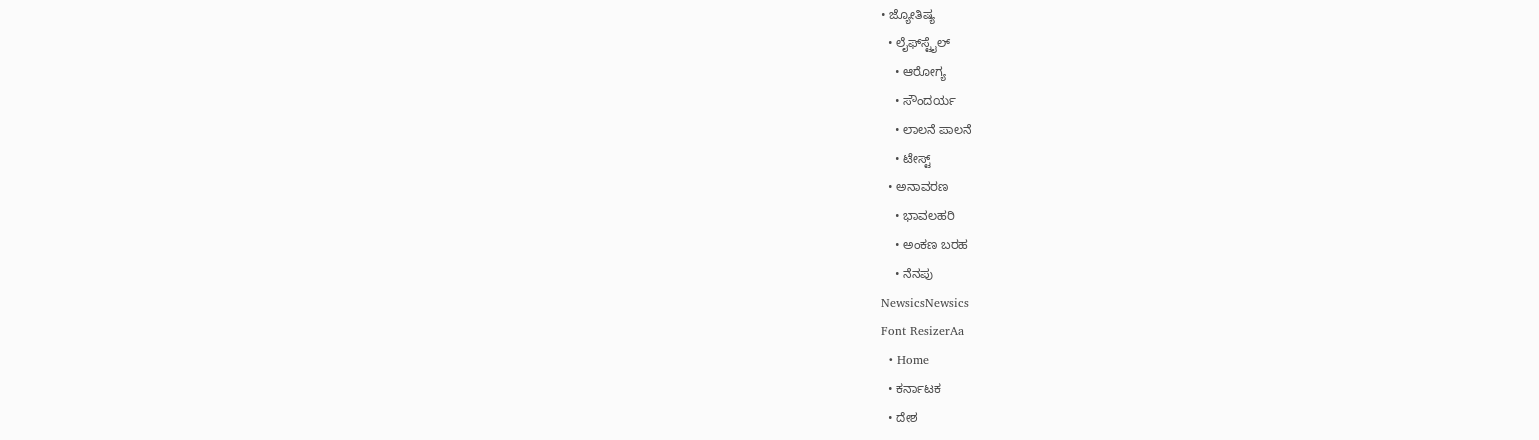• ಜ್ಯೋತಿಷ್ಯ
  • ಲೈಫ್‌ಸ್ಟೈಲ್
    • ಆರೋಗ್ಯ
    • ಸೌಂದರ್ಯ
    • ಲಾಲನೆ ಪಾಲನೆ
    • ಟೇಸ್ಟ್
  • ಅನಾವರಣ
    • ಭಾವಲಹರಿ
    • ಅಂಕಣ ಬರಹ
    • ನೆನಪು
NewsicsNewsics
Font ResizerAa
  • Home
  • ಕರ್ನಾಟಕ
  • ದೇಶ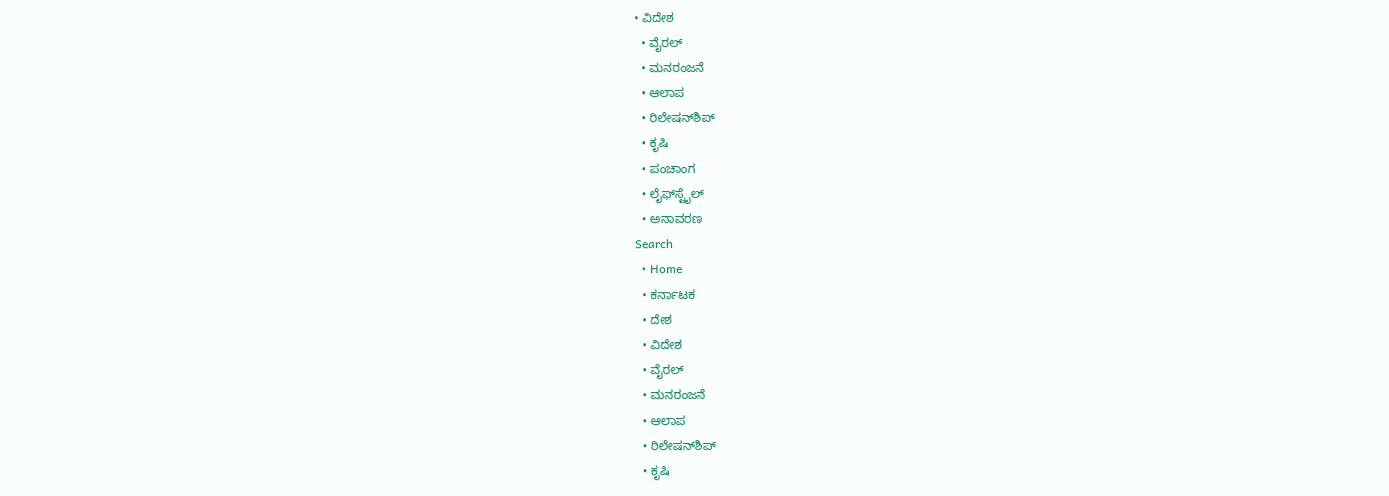• ವಿದೇಶ
  • ವೈರಲ್
  • ಮನರಂಜನೆ
  • ಆಲಾಪ
  • ರಿಲೇಷನ್‌ಶಿಪ್
  • ಕೃಷಿ
  • ಪಂಚಾಂಗ
  • ಲೈಫ್‌ಸ್ಟೈಲ್
  • ಅನಾವರಣ
Search
  • Home
  • ಕರ್ನಾಟಕ
  • ದೇಶ
  • ವಿದೇಶ
  • ವೈರಲ್
  • ಮನರಂಜನೆ
  • ಆಲಾಪ
  • ರಿಲೇಷನ್‌ಶಿಪ್
  • ಕೃಷಿ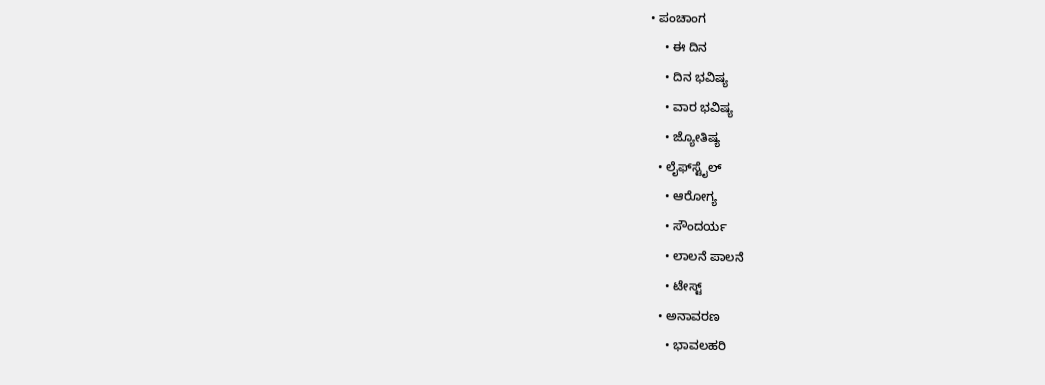• ಪಂಚಾಂಗ
    • ಈ ದಿನ
    • ದಿನ ಭವಿಷ್ಯ
    • ವಾರ ಭವಿಷ್ಯ
    • ಜ್ಯೋತಿಷ್ಯ
  • ಲೈಫ್‌ಸ್ಟೈಲ್
    • ಆರೋಗ್ಯ
    • ಸೌಂದರ್ಯ
    • ಲಾಲನೆ ಪಾಲನೆ
    • ಟೇಸ್ಟ್
  • ಅನಾವರಣ
    • ಭಾವಲಹರಿ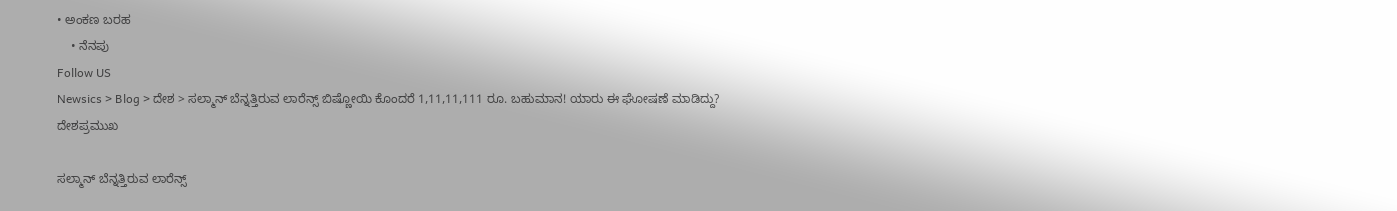• ಅಂಕಣ ಬರಹ
    • ನೆನಪು
Follow US
Newsics > Blog > ದೇಶ > ಸಲ್ಮಾನ್ ಬೆನ್ನತ್ತಿರುವ ಲಾರೆನ್ಸ್ ಬಿಷ್ಣೋಯಿ ಕೊಂದರೆ 1,11,11,111 ರೂ. ಬಹುಮಾನ! ಯಾರು ಈ ಘೋಷಣೆ ಮಾಡಿದ್ದು?
ದೇಶಪ್ರಮುಖ

ಸಲ್ಮಾನ್ ಬೆನ್ನತ್ತಿರುವ ಲಾರೆನ್ಸ್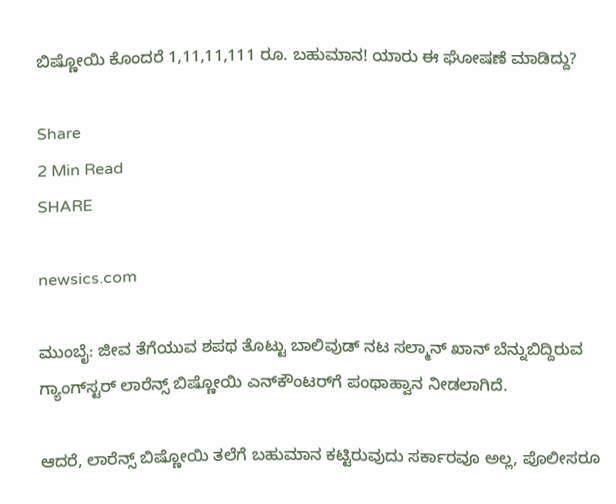ಬಿಷ್ಣೋಯಿ ಕೊಂದರೆ 1,11,11,111 ರೂ. ಬಹುಮಾನ! ಯಾರು ಈ ಘೋಷಣೆ ಮಾಡಿದ್ದು?

Share
2 Min Read
SHARE

newsics.com

ಮುಂಬೈ: ಜೀವ ತೆಗೆಯುವ ಶಪಥ ತೊಟ್ಟು ಬಾಲಿವುಡ್ ನಟ ಸಲ್ಮಾನ್‌ ಖಾನ್‌ ಬೆನ್ನುಬಿದ್ದಿರುವ ಗ್ಯಾಂಗ್‌ಸ್ಟರ್‌ ಲಾರೆನ್ಸ್‌ ಬಿಷ್ಣೋಯಿ ಎನ್‌ಕೌಂಟರ್‌ಗೆ ಪಂಥಾಹ್ವಾನ ನೀಡಲಾಗಿದೆ.

ಆದರೆ, ಲಾರೆನ್ಸ್‌ ಬಿಷ್ಣೋಯಿ ತಲೆಗೆ ಬಹುಮಾನ ಕಟ್ಟಿರುವುದು ಸರ್ಕಾರವೂ ಅಲ್ಲ, ಪೊಲೀಸರೂ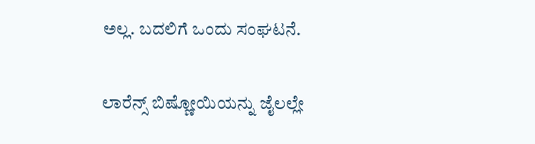ಅಲ್ಲ. ಬದಲಿಗೆ ಒಂದು ಸಂಘಟನೆ.

ಲಾರೆನ್ಸ್‌ ಬಿಷ್ಣೋಯಿಯನ್ನು ಜೈಲಲ್ಲೇ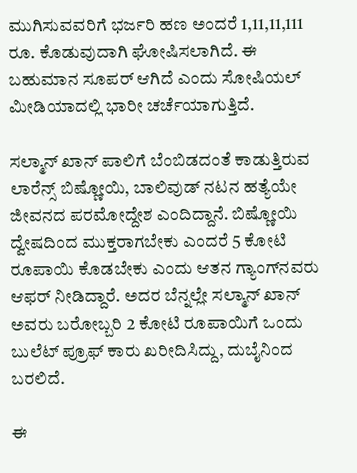ಮುಗಿಸುವವರಿಗೆ ಭರ್ಜರಿ ಹಣ ಅಂದರೆ 1,11,11,111 ರೂ. ಕೊಡುವುದಾಗಿ ಘೋಷಿಸಲಾಗಿದೆ. ಈ ಬಹುಮಾನ ಸೂಪರ್ ಆಗಿದೆ ಎಂದು ಸೋಷಿಯಲ್‌ ಮೀಡಿಯಾದಲ್ಲಿ ಭಾರೀ ಚರ್ಚೆಯಾಗುತ್ತಿದೆ.

ಸಲ್ಮಾನ್‌ ಖಾನ್‌ ಪಾಲಿಗೆ ಬೆಂಬಿಡದಂತೆ ಕಾಡುತ್ತಿರುವ ಲಾರೆನ್ಸ್‌ ಬಿಷ್ಣೋಯಿ, ಬಾಲಿವುಡ್‌ ನಟನ ಹತ್ಯೆಯೇ ಜೀವನದ ಪರಮೋದ್ದೇಶ ಎಂದಿದ್ದಾನೆ. ಬಿಷ್ಣೋಯಿ ದ್ವೇಷದಿಂದ ಮುಕ್ತರಾಗಬೇಕು ಎಂದರೆ 5 ಕೋಟಿ ರೂಪಾಯಿ ಕೊಡಬೇಕು ಎಂದು ಆತನ ಗ್ಯಾಂಗ್‌ನವರು ಆಫರ್‌ ನೀಡಿದ್ದಾರೆ. ಅದರ ಬೆನ್ನಲ್ಲೇ ಸಲ್ಮಾನ್‌ ಖಾನ್‌ ಅವರು ಬರೋಬ್ಬರಿ 2 ಕೋಟಿ ರೂಪಾಯಿಗೆ ಒಂದು ಬುಲೆಟ್‌ ಪ್ರೂಫ್‌ ಕಾರು ಖರೀದಿಸಿದ್ದು, ದುಬೈನಿಂದ ಬರಲಿದೆ.

ಈ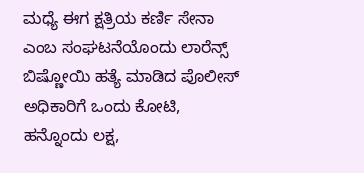ಮಧ್ಯೆ ಈಗ ಕ್ಷತ್ರಿಯ ಕರ್ಣಿ ಸೇನಾ ಎಂಬ ಸಂಘಟನೆಯೊಂದು ಲಾರೆನ್ಸ್‌ ಬಿಷ್ಣೋಯಿ ಹತ್ಯೆ ಮಾಡಿದ ಪೊಲೀಸ್‌ ಅಧಿಕಾರಿಗೆ ಒಂದು ಕೋಟಿ, ಹನ್ನೊಂದು ಲಕ್ಷ,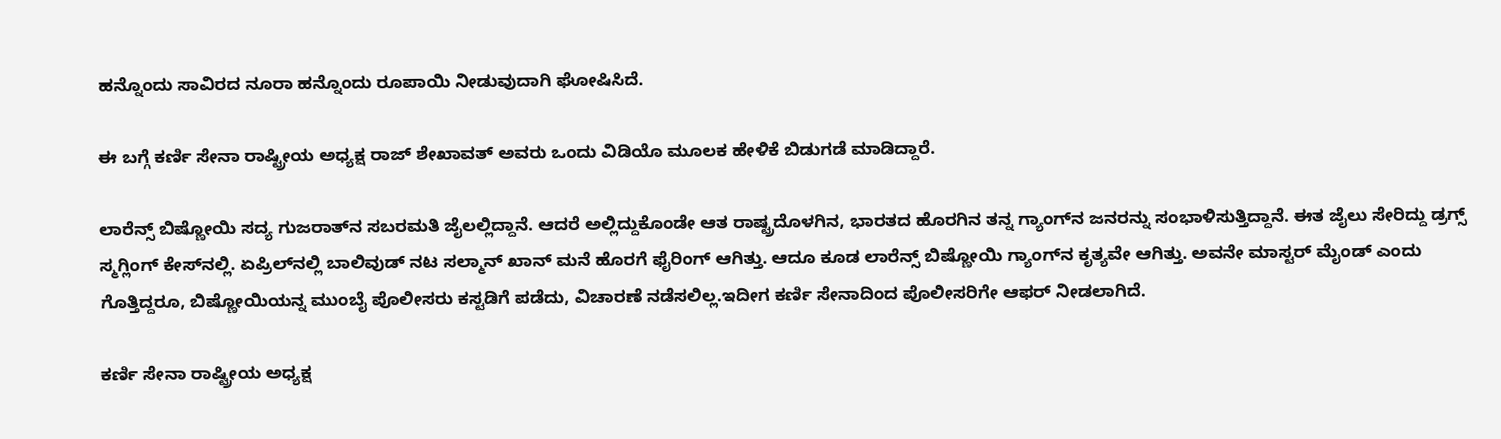ಹನ್ನೊಂದು ಸಾವಿರದ ನೂರಾ ಹನ್ನೊಂದು ರೂಪಾಯಿ ನೀಡುವುದಾಗಿ ಘೋಷಿಸಿದೆ.

ಈ ಬಗ್ಗೆ ಕರ್ಣಿ ಸೇನಾ ರಾಷ್ಟ್ರೀಯ ಅಧ್ಯಕ್ಷ ರಾಜ್‌ ಶೇಖಾವತ್‌ ಅವರು ಒಂದು ವಿಡಿಯೊ ಮೂಲಕ ಹೇಳಿಕೆ ಬಿಡುಗಡೆ ಮಾಡಿದ್ದಾರೆ.

ಲಾರೆನ್ಸ್‌ ಬಿಷ್ಣೋಯಿ ಸದ್ಯ ಗುಜರಾತ್‌ನ ಸಬರಮತಿ ಜೈಲಲ್ಲಿದ್ದಾನೆ. ಆದರೆ ಅಲ್ಲಿದ್ದುಕೊಂಡೇ ಆತ ರಾಷ್ಟ್ರದೊಳಗಿನ, ಭಾರತದ ಹೊರಗಿನ ತನ್ನ ಗ್ಯಾಂಗ್‌ನ ಜನರನ್ನು ಸಂಭಾಳಿಸುತ್ತಿದ್ದಾನೆ. ಈತ ಜೈಲು ಸೇರಿದ್ದು ಡ್ರಗ್ಸ್‌ ಸ್ಮಗ್ಲಿಂಗ್‌ ಕೇಸ್‌ನಲ್ಲಿ. ಏಪ್ರಿಲ್‌ನಲ್ಲಿ ಬಾಲಿವುಡ್‌ ನಟ ಸಲ್ಮಾನ್‌ ಖಾನ್‌ ಮನೆ ಹೊರಗೆ ಫೈರಿಂಗ್‌ ಆಗಿತ್ತು. ಆದೂ ಕೂಡ ಲಾರೆನ್ಸ್‌ ಬಿಷ್ಣೋಯಿ ಗ್ಯಾಂಗ್‌ನ ಕೃತ್ಯವೇ ಆಗಿತ್ತು. ಅವನೇ ಮಾಸ್ಟರ್‌ ಮೈಂಡ್‌ ಎಂದು ಗೊತ್ತಿದ್ದರೂ, ಬಿಷ್ಣೋಯಿಯನ್ನ ಮುಂಬೈ ಪೊಲೀಸರು ಕಸ್ಟಡಿಗೆ ಪಡೆದು, ವಿಚಾರಣೆ ನಡೆಸಲಿಲ್ಲ.ಇದೀಗ ಕರ್ಣಿ ಸೇನಾದಿಂದ ಪೊಲೀಸರಿಗೇ ಆಫರ್‌ ನೀಡಲಾಗಿದೆ.

ಕರ್ಣಿ ಸೇನಾ ರಾಷ್ಟ್ರೀಯ ಅಧ್ಯಕ್ಷ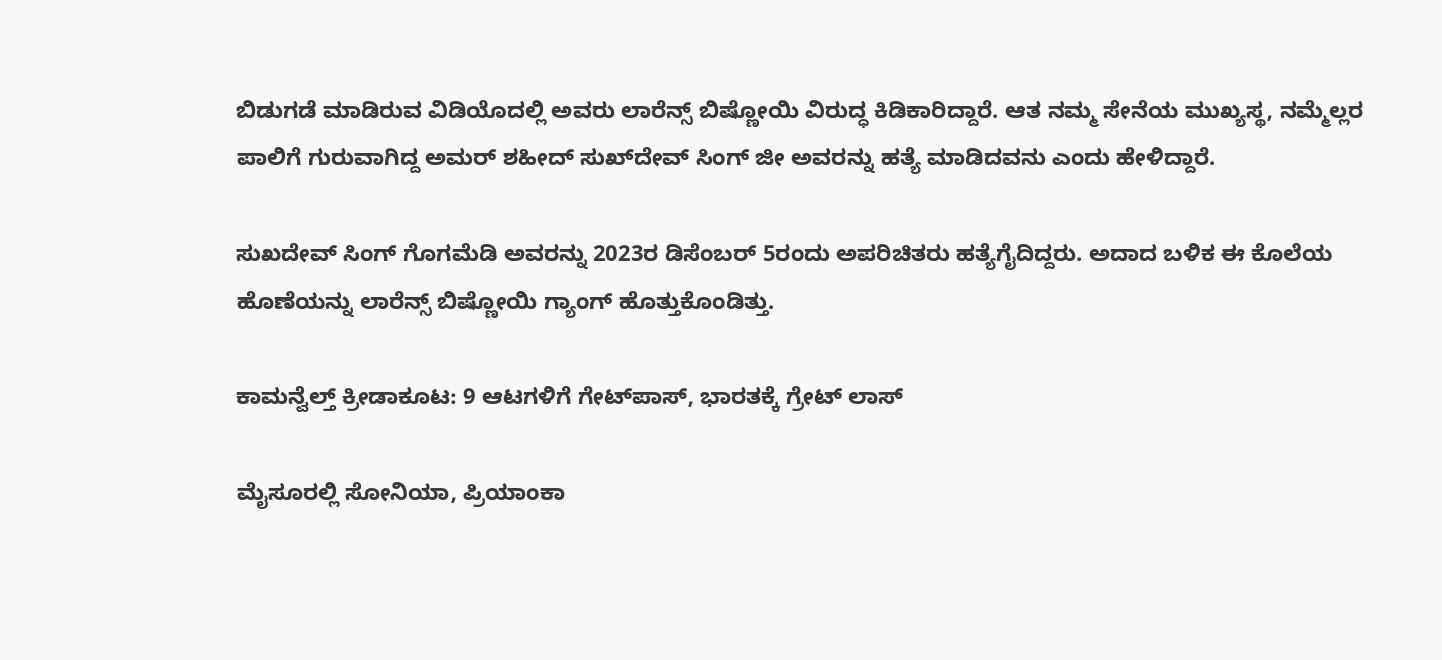ಬಿಡುಗಡೆ ಮಾಡಿರುವ ವಿಡಿಯೊದಲ್ಲಿ ಅವರು ಲಾರೆನ್ಸ್‌ ಬಿಷ್ಣೋಯಿ ವಿರುದ್ಧ ಕಿಡಿಕಾರಿದ್ದಾರೆ. ಆತ ನಮ್ಮ ಸೇನೆಯ ಮುಖ್ಯಸ್ಥ, ನಮ್ಮೆಲ್ಲರ ಪಾಲಿಗೆ ಗುರುವಾಗಿದ್ದ ಅಮರ್‌ ಶಹೀದ್‌ ಸುಖ್‌ದೇವ್‌ ಸಿಂಗ್‌ ಜೀ ಅವರನ್ನು ಹತ್ಯೆ ಮಾಡಿದವನು ಎಂದು ಹೇಳಿದ್ದಾರೆ.

ಸುಖದೇವ್ ಸಿಂಗ್ ಗೊಗಮೆಡಿ ಅವರನ್ನು 2023ರ ಡಿಸೆಂಬರ್‌ 5ರಂದು ಅಪರಿಚಿತರು ಹತ್ಯೆಗೈದಿದ್ದರು. ಅದಾದ ಬಳಿಕ ಈ ಕೊಲೆಯ ಹೊಣೆಯನ್ನು ಲಾರೆನ್ಸ್‌ ಬಿಷ್ಣೋಯಿ ಗ್ಯಾಂಗ್‌ ಹೊತ್ತುಕೊಂಡಿತ್ತು.

ಕಾಮನ್ವೆಲ್ತ್ ಕ್ರೀಡಾಕೂಟ: 9 ಆಟಗಳಿಗೆ ಗೇಟ್‌ಪಾಸ್, ಭಾರತಕ್ಕೆ ಗ್ರೇಟ್ ಲಾಸ್

ಮೈಸೂರಲ್ಲಿ ಸೋನಿಯಾ, ಪ್ರಿಯಾಂಕಾ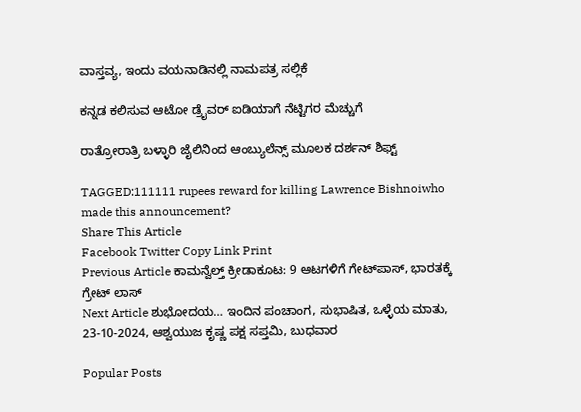ವಾಸ್ತವ್ಯ, ಇಂದು ವಯನಾಡಿನಲ್ಲಿ ನಾಮಪತ್ರ ಸಲ್ಲಿಕೆ

ಕನ್ನಡ ಕಲಿಸುವ ಆಟೋ ಡ್ರೈವರ್‌ ಐಡಿಯಾಗೆ ನೆಟ್ಟಿಗರ ಮೆಚ್ಚುಗೆ

ರಾತ್ರೋರಾತ್ರಿ ಬಳ್ಳಾರಿ ಜೈಲಿನಿಂದ ಆಂಬ್ಯುಲೆನ್ಸ್ ಮೂಲಕ ದರ್ಶನ್ ಶಿಫ್ಟ್

TAGGED:111111 rupees reward for killing Lawrence Bishnoiwho made this announcement?
Share This Article
Facebook Twitter Copy Link Print
Previous Article ಕಾಮನ್ವೆಲ್ತ್ ಕ್ರೀಡಾಕೂಟ: 9 ಆಟಗಳಿಗೆ ಗೇಟ್‌ಪಾಸ್, ಭಾರತಕ್ಕೆ ಗ್ರೇಟ್ ಲಾಸ್
Next Article ಶುಭೋದಯ… ಇಂದಿನ ಪಂಚಾಂಗ, ಸುಭಾಷಿತ, ಒಳ್ಳೆಯ ಮಾತು, 23-10-2024, ಆಶ್ವಯುಜ ಕೃಷ್ಣ ಪಕ್ಷ ಸಪ್ತಮಿ, ಬುಧವಾರ

Popular Posts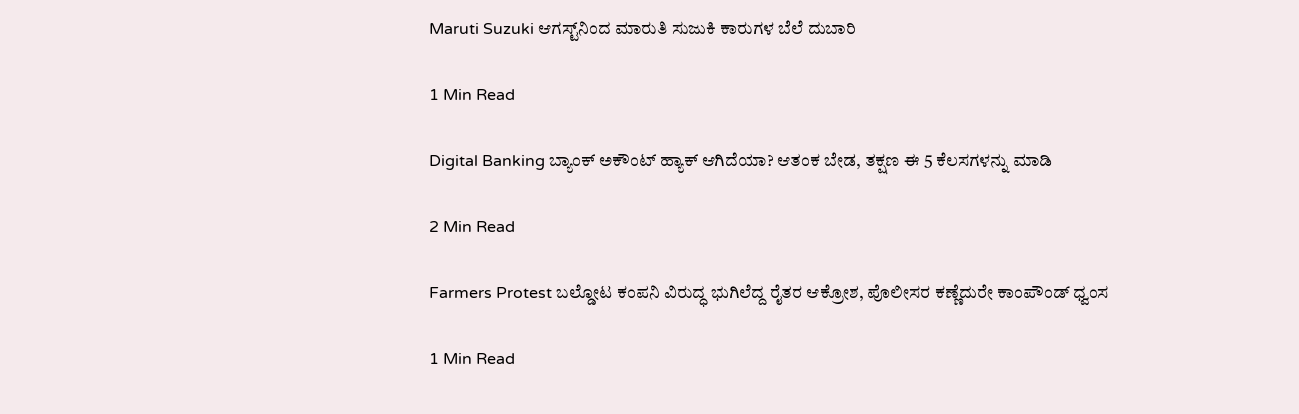Maruti Suzuki ಆಗಸ್ಟ್‌ನಿಂದ ಮಾರುತಿ ಸುಜುಕಿ ಕಾರುಗಳ ಬೆಲೆ ದುಬಾರಿ

1 Min Read

Digital Banking ಬ್ಯಾಂಕ್ ಅಕೌಂಟ್ ಹ್ಯಾಕ್ ಆಗಿದೆಯಾ? ಆತಂಕ ಬೇಡ, ತಕ್ಷಣ ಈ 5 ಕೆಲಸಗಳನ್ನು ಮಾಡಿ

2 Min Read

Farmers Protest ಬಲ್ಡೋಟ ಕಂಪನಿ ವಿರುದ್ಧ ಭುಗಿಲೆದ್ದ ರೈತರ ಆಕ್ರೋಶ, ಪೊಲೀಸರ ಕಣ್ಣೆದುರೇ ಕಾಂಪೌಂಡ್ ಧ್ವಂಸ

1 Min Read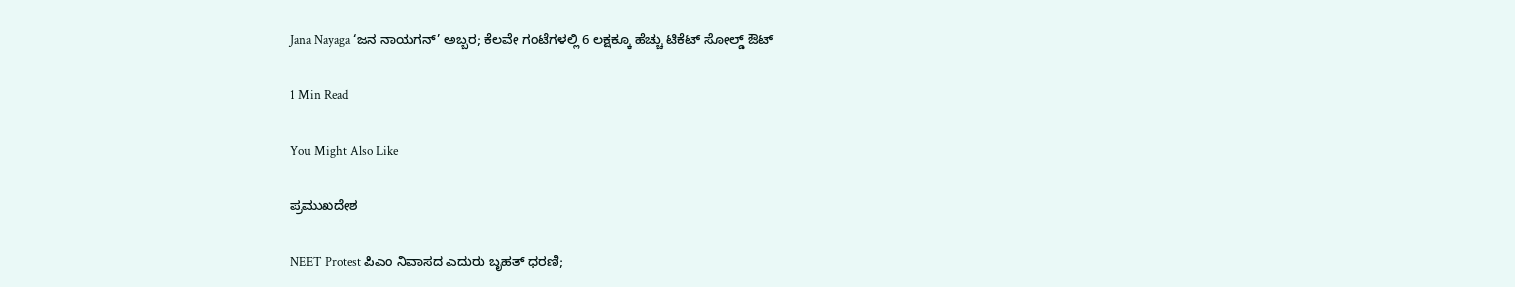Jana Nayaga ‘ಜನ ನಾಯಗನ್’ ಅಬ್ಬರ; ಕೆಲವೇ ಗಂಟೆಗಳಲ್ಲಿ 6 ಲಕ್ಷಕ್ಕೂ ಹೆಚ್ಚು ಟಿಕೆಟ್ ಸೋಲ್ಡ್ ಔಟ್

1 Min Read

You Might Also Like

ಪ್ರಮುಖದೇಶ

NEET Protest ಪಿಎಂ ನಿವಾಸದ ಎದುರು ಬೃಹತ್ ಧರಣಿ;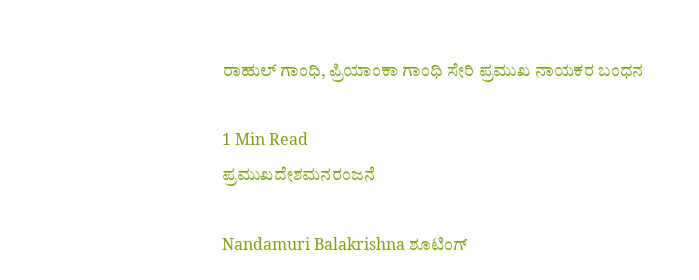ರಾಹುಲ್ ಗಾಂಧಿ, ಪ್ರಿಯಾಂಕಾ ಗಾಂಧಿ ಸೇರಿ ಪ್ರಮುಖ ನಾಯಕರ ಬಂಧನ

1 Min Read
ಪ್ರಮುಖದೇಶಮನರಂಜನೆ

Nandamuri Balakrishna ಶೂಟಿಂಗ್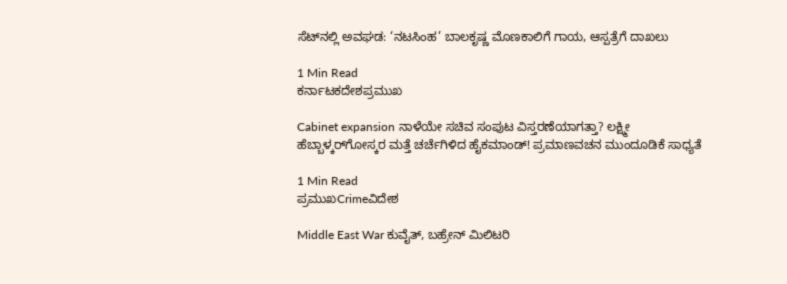ಸೆಟ್‌ನಲ್ಲಿ ಅವಘಡ: ‘ನಟಸಿಂಹ’ ಬಾಲಕೃಷ್ಣ ಮೊಣಕಾಲಿಗೆ ಗಾಯ, ಆಸ್ಪತ್ರೆಗೆ ದಾಖಲು

1 Min Read
ಕರ್ನಾಟಕದೇಶಪ್ರಮುಖ

Cabinet expansion ನಾಳೆಯೇ ಸಚಿವ ಸಂಪುಟ ವಿಸ್ತರಣೆಯಾಗತ್ತಾ? ಲಕ್ಷ್ಮೀ ಹೆಬ್ಬಾಳ್ಕರ್‌ಗೋಸ್ಕರ ಮತ್ತೆ ಚರ್ಚೆಗಿಳಿದ ಹೈಕಮಾಂಡ್! ಪ್ರಮಾಣವಚನ ಮುಂದೂಡಿಕೆ ಸಾಧ್ಯತೆ

1 Min Read
ಪ್ರಮುಖCrimeವಿದೇಶ

Middle East War ಕುವೈತ್, ಬಹ್ರೇನ್ ಮಿಲಿಟರಿ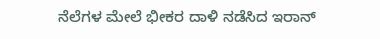ನೆಲೆಗಳ ಮೇಲೆ ಭೀಕರ ದಾಳಿ ನಡೆಸಿದ ಇರಾನ್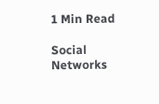1 Min Read

Social Networks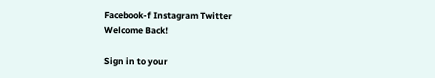Facebook-f Instagram Twitter
Welcome Back!

Sign in to your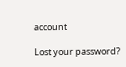account

Lost your password?